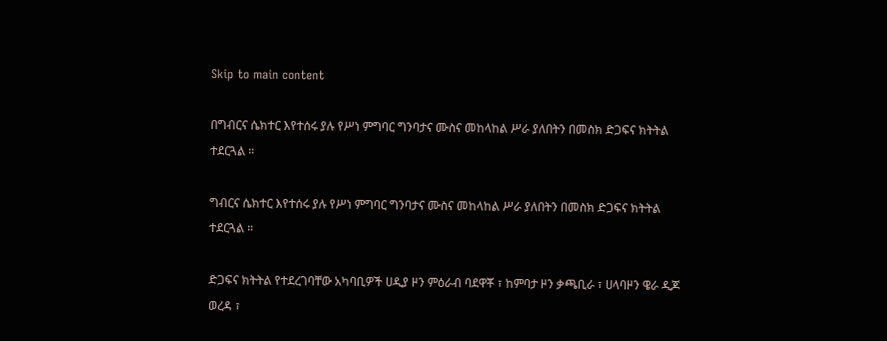Skip to main content

በግብርና ሴክተር እየተሰሩ ያሉ የሥነ ምግባር ግንባታና ሙስና መከላከል ሥራ ያለበትን በመስክ ድጋፍና ክትትል ተደርጓል ።

ግብርና ሴክተር እየተሰሩ ያሉ የሥነ ምግባር ግንባታና ሙስና መከላከል ሥራ ያለበትን በመስክ ድጋፍና ክትትል ተደርጓል ።

ድጋፍና ክትትል የተደረገባቸው አካባቢዎች ሀዲያ ዞን ምዕራብ ባደዋቾ ፣ ከምባታ ዞን ቃጫቢራ ፣ ሀላባዞን ዌራ ዲጆ ወረዳ ፣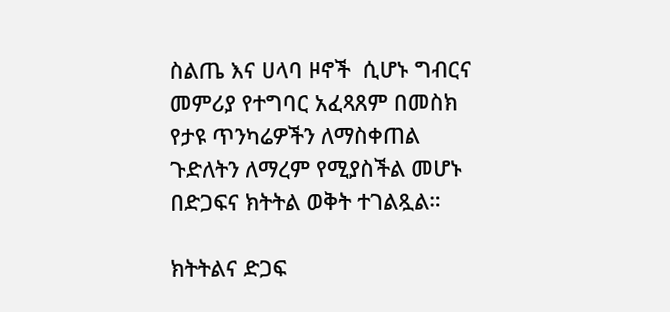ስልጤ እና ሀላባ ዞኖች  ሲሆኑ ግብርና መምሪያ የተግባር አፈጻጸም በመስክ የታዩ ጥንካሬዎችን ለማስቀጠል ጉድለትን ለማረም የሚያስችል መሆኑ በድጋፍና ክትትል ወቅት ተገልጿል።

ክትትልና ድጋፍ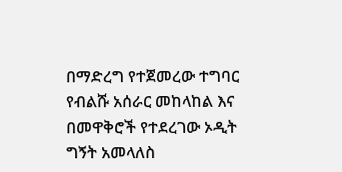በማድረግ የተጀመረው ተግባር የብልሹ አሰራር መከላከል እና  በመዋቅሮች የተደረገው ኦዲት ግኝት አመላለስ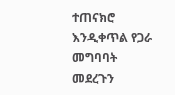ተጠናክሮ እንዲቀጥል የጋራ መግባባት መደረጉን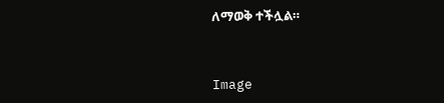ለማወቅ ተችሏል።



Image